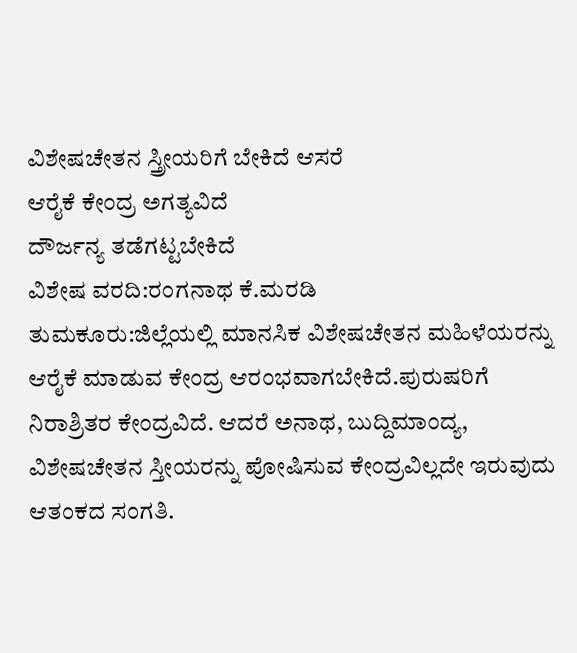ವಿಶೇಷಚೇತನ ಸ್ತ್ರೀಯರಿಗೆ ಬೇಕಿದೆ ಆಸರೆ
ಆರೈಕೆ ಕೇಂದ್ರ ಅಗತ್ಯವಿದೆ
ದೌರ್ಜನ್ಯ ತಡೆಗಟ್ಟಬೇಕಿದೆ
ವಿಶೇಷ ವರದಿ:ರಂಗನಾಥ ಕೆ.ಮರಡಿ
ತುಮಕೂರು:ಜಿಲ್ಲೆಯಲ್ಲಿ ಮಾನಸಿಕ ವಿಶೇಷಚೇತನ ಮಹಿಳೆಯರನ್ನು ಆರೈಕೆ ಮಾಡುವ ಕೇಂದ್ರ ಆರಂಭವಾಗಬೇಕಿದೆ.ಪುರುಷರಿಗೆ ನಿರಾಶ್ರಿತರ ಕೇಂದ್ರವಿದೆ. ಆದರೆ ಅನಾಥ, ಬುದ್ದಿಮಾಂದ್ಯ, ವಿಶೇಷಚೇತನ ಸ್ತೀಯರನ್ನು ಪೋಷಿಸುವ ಕೇಂದ್ರವಿಲ್ಲದೇ ಇರುವುದು ಆತಂಕದ ಸಂಗತಿ.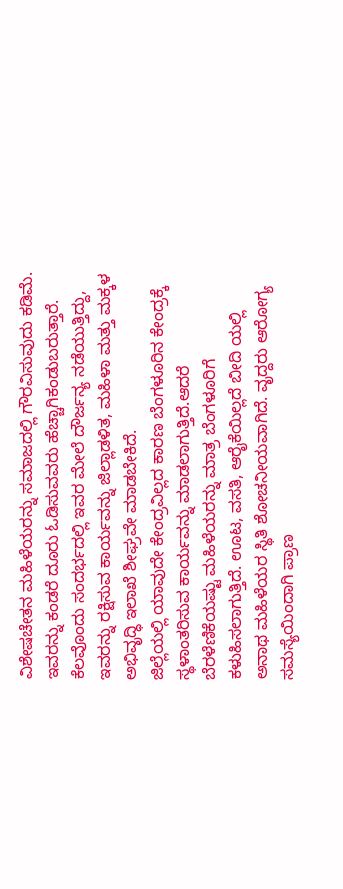ವಿಶೇಷಚೇತನ ಮಹಿಳೆಯರನ್ನು ಸಮಾಜದಲ್ಲಿ ಗೌರವಿಸುವುದು ಕಡಿಮೆ. ಇವರನ್ನು ಕಂಡರೆ ದೂರು ಓಡಿಸುವವರು ಹೆಚ್ಚಾಗಿಕಂಡುಬರುತ್ತಾರೆ. ಕೆಲವೊಂದು ಸಂದರ್ಭದಲ್ಲಿ ಇವರ ಮೇಲೆ ದೌರ್ಜನ್ಯ ನಡೆಯುತ್ತಿದ್ದು, ಇವರನ್ನು ರಕ್ಷಿಸುವ ಕಾರ್ಯವನ್ನು ಜಿಲ್ಲಾಡಳಿತ, ಮಹಿಳಾ ಮತ್ತು ಮಕ್ಕಳ ಅಭಿವೃದ್ಧಿ ಇಲಾಖೆ ಶೀಘ್ರವೇ ಮಾಡಬೇಕಿದೆ.
ಜಿಲ್ಲೆಯಲ್ಲಿ ಯಾವುದೇ ಕೇಂದ್ರವಿಲ್ಲದ ಕಾರಣ ಬೆಂಗಳೂರಿನ ಕೇಂದ್ರಕ್ಕೆ ಸ್ಥಳಾಂತರಿಸುವ ಕಾರ್ಯವನ್ನು ಮಾಡಲಾಗುತ್ತಿದೆ.ಆದರೆ ಬೆರಳೆಣಿಕೆಯಷ್ಟು ಮಹಿಳೆಯರನ್ನು ಮಾತ್ರ ಬೆಂಗಳೂರಿಗೆ ಕಳುಹಿಸಲಾಗುತ್ತಿದೆ. ಊಟ, ವಸತಿ, ಆರೈಕೆಯಿಲ್ಲದೆ ಬೀದಿ ಯಲ್ಲಿ ಅನಾಥ ಮಹಿಳೆಯರ ಸ್ಥಿತಿ ಶೋಚನೀಯವಾಗಿದೆ. ವೃದ್ದರು ಆರೋಗ್ಯ ಸಮಸ್ಯೆಯಿಂದಾಗಿ ಪ್ರಾಣ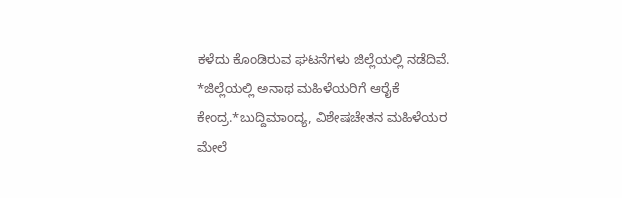ಕಳೆದು ಕೊಂಡಿರುವ ಘಟನೆಗಳು ಜಿಲ್ಲೆಯಲ್ಲಿ ನಡೆದಿವೆ.
*ಜಿಲ್ಲೆಯಲ್ಲಿ ಅನಾಥ ಮಹಿಳೆಯರಿಗೆ ಆರೈಕೆ ಕೇಂದ್ರ.*ಬುದ್ದಿಮಾಂದ್ಯ, ವಿಶೇಷಚೇತನ ಮಹಿಳೆಯರ ಮೇಲೆ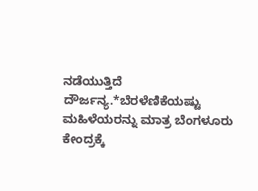ನಡೆಯುತ್ತಿದೆ ದೌರ್ಜನ್ಯ.*ಬೆರಳೆಣಿಕೆಯಷ್ಟು ಮಹಿಳೆಯರನ್ನು ಮಾತ್ರ ಬೆಂಗಳೂರು ಕೇಂದ್ರಕ್ಕೆ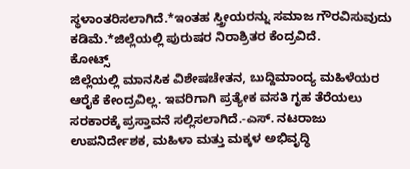ಸ್ಥಳಾಂತರಿಸಲಾಗಿದೆ.*ಇಂತಹ ಸ್ತ್ರೀಯರನ್ನು ಸಮಾಜ ಗೌರವಿಸುವುದು ಕಡಿಮೆ.*ಜಿಲ್ಲೆಯಲ್ಲಿ ಪುರುಷರ ನಿರಾಶ್ರಿತರ ಕೆಂದ್ರವಿದೆ.
ಕೋಟ್ಸ್‌
ಜಿಲ್ಲೆಯಲ್ಲಿ ಮಾನಸಿಕ ವಿಶೇಷಚೇತನ, ಬುದ್ದಿಮಾಂದ್ಯ ಮಹಿಳೆಯರ ಆರೈಕೆ ಕೇಂದ್ರವಿಲ್ಲ. ಇವರಿಗಾಗಿ ಪ್ರತ್ಯೇಕ ವಸತಿ ಗೃಹ ತೆರೆಯಲು ಸರಕಾರಕ್ಕೆ ಪ್ರಸ್ತಾವನೆ ಸಲ್ಲಿಸಲಾಗಿದೆ.-ಎಸ್. ನಟರಾಜು ಉಪನಿರ್ದೇಶಕ, ಮಹಿಳಾ ಮತ್ತು ಮಕ್ಕಳ ಅಭಿವೃದ್ಧಿ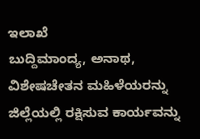ಇಲಾಖೆ
ಬುದ್ದಿಮಾಂದ್ಯ, ಅನಾಥ, ವಿಶೇಷಚೇತನ ಮಹಿಳೆಯರನ್ನು ಜಿಲ್ಲೆಯಲ್ಲಿ ರಕ್ಷಿಸುವ ಕಾರ್ಯವನ್ನು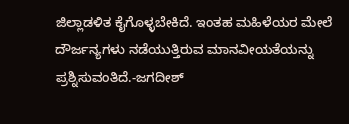ಜಿಲ್ಲಾಡಳಿತ ಕೈಗೊಳ್ಳಬೇಕಿದೆ. ಇಂತಹ ಮಹಿಳೆಯರ ಮೇಲೆ ದೌರ್ಜನ್ಯಗಳು ನಡೆಯುತ್ತಿರುವ ಮಾನವೀಯತೆಯನ್ನು ಪ್ರಶ್ನಿಸುವಂತಿದೆ.-ಜಗದೀಶ್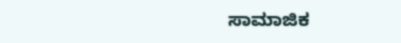ಸಾಮಾಜಿಕ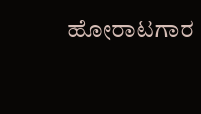ಹೋರಾಟಗಾರ